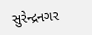સુરેન્દ્રનગર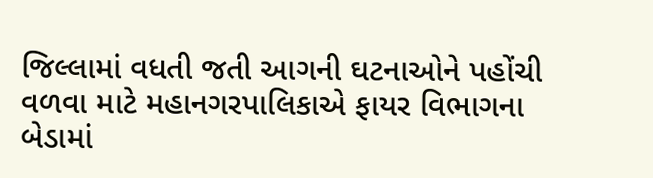જિલ્લામાં વધતી જતી આગની ઘટનાઓને પહોંચી વળવા માટે મહાનગરપાલિકાએ ફાયર વિભાગના બેડામાં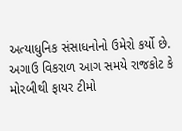અત્યાધુનિક સંસાધનોનો ઉમેરો કર્યો છે.
અગાઉ વિકરાળ આગ સમયે રાજકોટ કે મોરબીથી ફાયર ટીમો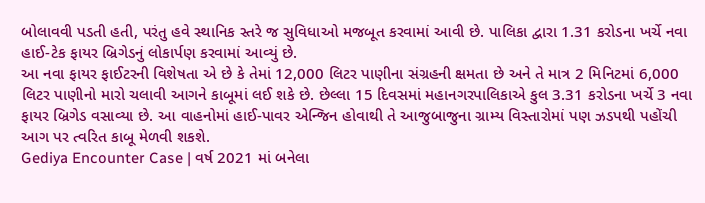બોલાવવી પડતી હતી, પરંતુ હવે સ્થાનિક સ્તરે જ સુવિધાઓ મજબૂત કરવામાં આવી છે. પાલિકા દ્વારા 1.31 કરોડના ખર્ચે નવા હાઈ-ટેક ફાયર બ્રિગેડનું લોકાર્પણ કરવામાં આવ્યું છે.
આ નવા ફાયર ફાઈટરની વિશેષતા એ છે કે તેમાં 12,000 લિટર પાણીના સંગ્રહની ક્ષમતા છે અને તે માત્ર 2 મિનિટમાં 6,000 લિટર પાણીનો મારો ચલાવી આગને કાબૂમાં લઈ શકે છે. છેલ્લા 15 દિવસમાં મહાનગરપાલિકાએ કુલ 3.31 કરોડના ખર્ચે 3 નવા ફાયર બ્રિગેડ વસાવ્યા છે. આ વાહનોમાં હાઈ-પાવર એન્જિન હોવાથી તે આજુબાજુના ગ્રામ્ય વિસ્તારોમાં પણ ઝડપથી પહોંચી આગ પર ત્વરિત કાબૂ મેળવી શકશે.
Gediya Encounter Case | વર્ષ 2021 માં બનેલા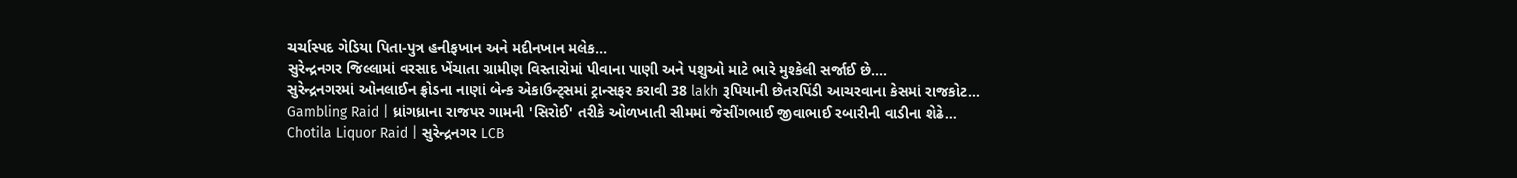ચર્ચાસ્પદ ગેડિયા પિતા-પુત્ર હનીફખાન અને મદીનખાન મલેક…
સુરેન્દ્રનગર જિલ્લામાં વરસાદ ખેંચાતા ગ્રામીણ વિસ્તારોમાં પીવાના પાણી અને પશુઓ માટે ભારે મુશ્કેલી સર્જાઈ છે.…
સુરેન્દ્રનગરમાં ઓનલાઈન ફ્રોડના નાણાં બેન્ક એકાઉન્ટ્સમાં ટ્રાન્સફર કરાવી 38 lakh રૂપિયાની છેતરપિંડી આચરવાના કેસમાં રાજકોટ…
Gambling Raid | ધ્રાંગધ્રાના રાજપર ગામની 'સિરોઈ' તરીકે ઓળખાતી સીમમાં જેસીંગભાઈ જીવાભાઈ રબારીની વાડીના શેઢે…
Chotila Liquor Raid | સુરેન્દ્રનગર LCB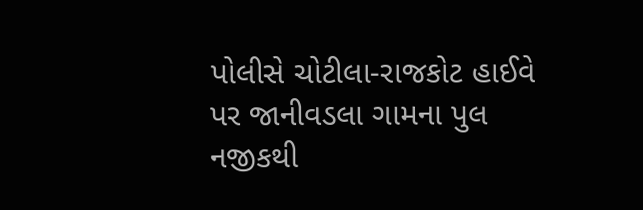પોલીસે ચોટીલા-રાજકોટ હાઈવે પર જાનીવડલા ગામના પુલ નજીકથી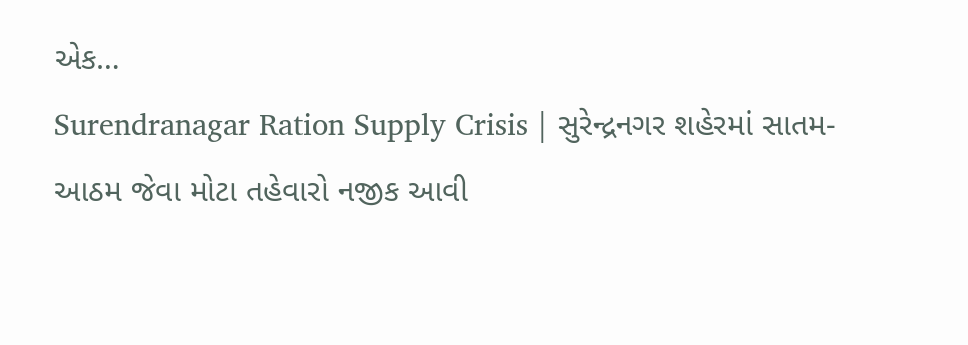એક…
Surendranagar Ration Supply Crisis | સુરેન્દ્રનગર શહેરમાં સાતમ-આઠમ જેવા મોટા તહેવારો નજીક આવી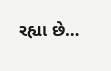રહ્યા છે…